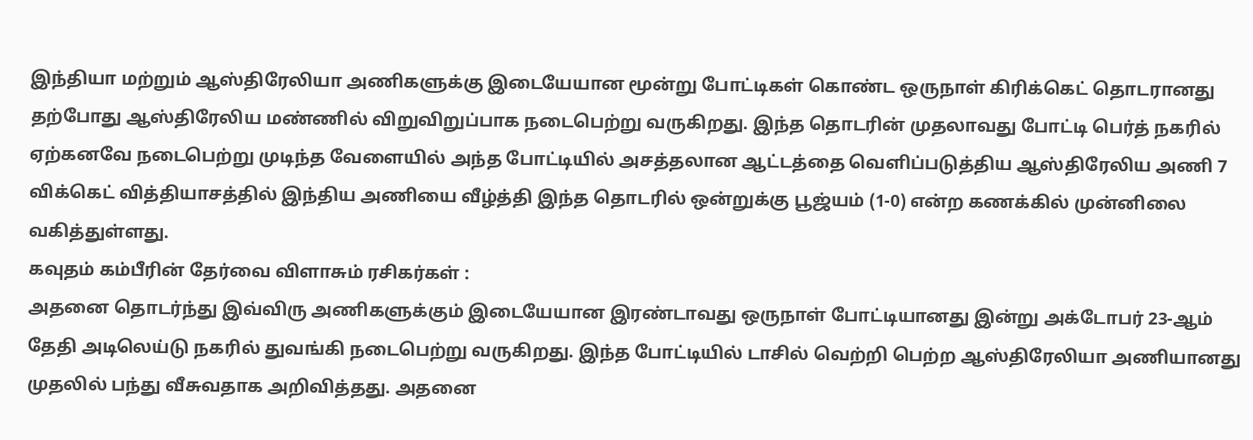இந்தியா மற்றும் ஆஸ்திரேலியா அணிகளுக்கு இடையேயான மூன்று போட்டிகள் கொண்ட ஒருநாள் கிரிக்கெட் தொடரானது தற்போது ஆஸ்திரேலிய மண்ணில் விறுவிறுப்பாக நடைபெற்று வருகிறது. இந்த தொடரின் முதலாவது போட்டி பெர்த் நகரில் ஏற்கனவே நடைபெற்று முடிந்த வேளையில் அந்த போட்டியில் அசத்தலான ஆட்டத்தை வெளிப்படுத்திய ஆஸ்திரேலிய அணி 7 விக்கெட் வித்தியாசத்தில் இந்திய அணியை வீழ்த்தி இந்த தொடரில் ஒன்றுக்கு பூஜ்யம் (1-0) என்ற கணக்கில் முன்னிலை வகித்துள்ளது.
கவுதம் கம்பீரின் தேர்வை விளாசும் ரசிகர்கள் :
அதனை தொடர்ந்து இவ்விரு அணிகளுக்கும் இடையேயான இரண்டாவது ஒருநாள் போட்டியானது இன்று அக்டோபர் 23-ஆம் தேதி அடிலெய்டு நகரில் துவங்கி நடைபெற்று வருகிறது. இந்த போட்டியில் டாசில் வெற்றி பெற்ற ஆஸ்திரேலியா அணியானது முதலில் பந்து வீசுவதாக அறிவித்தது. அதனை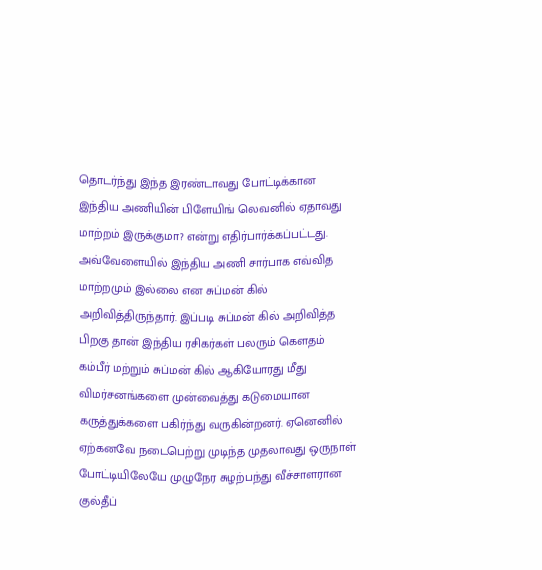தொடர்ந்து இந்த இரண்டாவது போட்டிக்கான இந்திய அணியின் பிளேயிங் லெவனில் ஏதாவது மாற்றம் இருக்குமா? என்று எதிர்பார்க்கப்பட்டது.
அவ்வேளையில் இந்திய அணி சார்பாக எவ்வித மாற்றமும் இல்லை என சுப்மன் கில் அறிவித்திருந்தார். இப்படி சுப்மன் கில் அறிவித்த பிறகு தான் இந்திய ரசிகர்கள் பலரும் கெளதம் கம்பீர் மற்றும் சுப்மன் கில் ஆகியோரது மீது விமர்சனங்களை முன்வைத்து கடுமையான கருத்துக்களை பகிர்ந்து வருகின்றனர். ஏனெனில் ஏற்கனவே நடைபெற்று முடிந்த முதலாவது ஒருநாள் போட்டியிலேயே முழுநேர சுழற்பந்து வீச்சாளரான குல்தீப்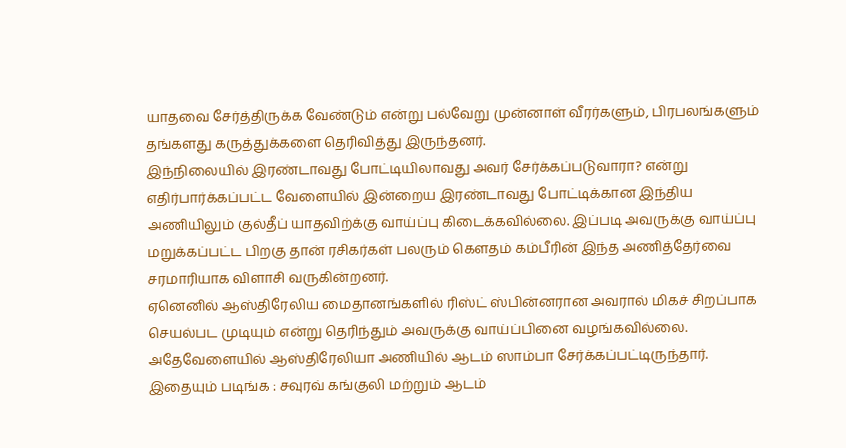யாதவை சேர்த்திருக்க வேண்டும் என்று பல்வேறு முன்னாள் வீரர்களும், பிரபலங்களும் தங்களது கருத்துக்களை தெரிவித்து இருந்தனர்.
இந்நிலையில் இரண்டாவது போட்டியிலாவது அவர் சேர்க்கப்படுவாரா? என்று எதிர்பார்க்கப்பட்ட வேளையில் இன்றைய இரண்டாவது போட்டிக்கான இந்திய அணியிலும் குல்தீப் யாதவிற்க்கு வாய்ப்பு கிடைக்கவில்லை. இப்படி அவருக்கு வாய்ப்பு மறுக்கப்பட்ட பிறகு தான் ரசிகர்கள் பலரும் கௌதம் கம்பீரின் இந்த அணித்தேர்வை சரமாரியாக விளாசி வருகின்றனர்.
ஏனெனில் ஆஸ்திரேலிய மைதானங்களில் ரிஸ்ட் ஸ்பின்னரான அவரால் மிகச் சிறப்பாக செயல்பட முடியும் என்று தெரிந்தும் அவருக்கு வாய்ப்பினை வழங்கவில்லை. அதேவேளையில் ஆஸ்திரேலியா அணியில் ஆடம் ஸாம்பா சேர்க்கப்பட்டிருந்தார்.
இதையும் படிங்க : சவுரவ் கங்குலி மற்றும் ஆடம்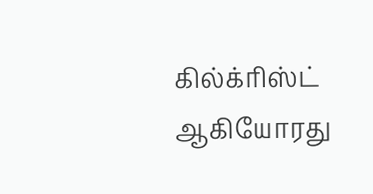கில்க்ரிஸ்ட் ஆகியோரது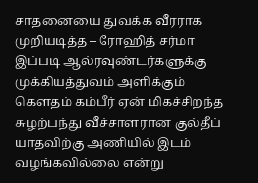சாதனையை துவக்க வீரராக முறியடித்த – ரோஹித் சர்மா
இப்படி ஆல்ரவுண்டர்களுக்கு முக்கியத்துவம் அளிக்கும் கௌதம் கம்பீர் ஏன் மிகச்சிறந்த சுழற்பந்து வீச்சாளரான குல்தீப் யாதவிற்கு அணியில் இடம் வழங்கவில்லை என்று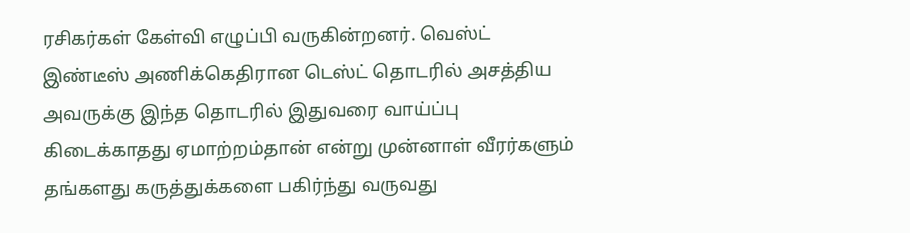ரசிகர்கள் கேள்வி எழுப்பி வருகின்றனர். வெஸ்ட் இண்டீஸ் அணிக்கெதிரான டெஸ்ட் தொடரில் அசத்திய அவருக்கு இந்த தொடரில் இதுவரை வாய்ப்பு கிடைக்காதது ஏமாற்றம்தான் என்று முன்னாள் வீரர்களும் தங்களது கருத்துக்களை பகிர்ந்து வருவது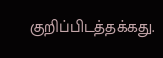குறிப்பிடத்தக்கது.